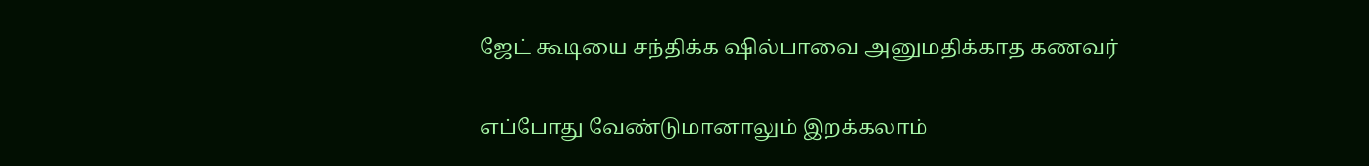ஜேட் கூடியை சந்திக்க ஷில்பாவை அனுமதிக்காத கணவர்

எப்போது வேண்டுமானாலும் இறக்கலாம்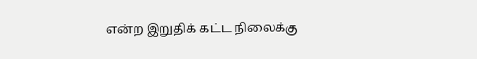என்ற இறுதிக் கட்ட நிலைக்கு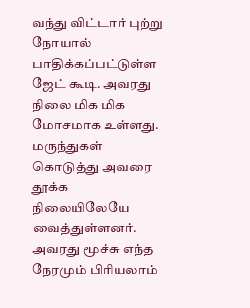வந்து விட்டார் புற்று நோயால் பாதிக்கப்பட்டுள்ள ஜேட் கூடி. அவரது நிலை மிக மிக மோசமாக உள்ளது. மருந்துகள் கொடுத்து அவரை தூக்க நிலையிலேயே வைத்துள்ளனர்.
அவரது மூச்சு எந்த நேரமும் பிரியலாம்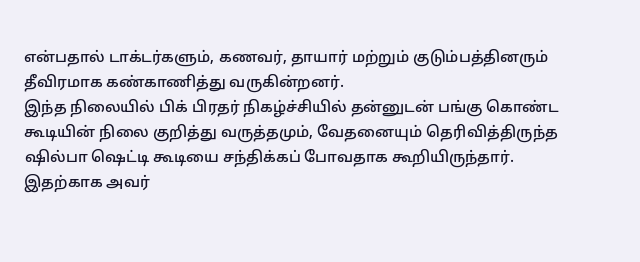என்பதால் டாக்டர்களும், கணவர், தாயார் மற்றும் குடும்பத்தினரும் தீவிரமாக கண்காணித்து வருகின்றனர்.
இந்த நிலையில் பிக் பிரதர் நிகழ்ச்சியில் தன்னுடன் பங்கு கொண்ட கூடியின் நிலை குறித்து வருத்தமும், வேதனையும் தெரிவித்திருந்த ஷில்பா ஷெட்டி கூடியை சந்திக்கப் போவதாக கூறியிருந்தார்.
இதற்காக அவர்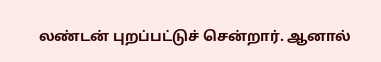லண்டன் புறப்பட்டுச் சென்றார். ஆனால்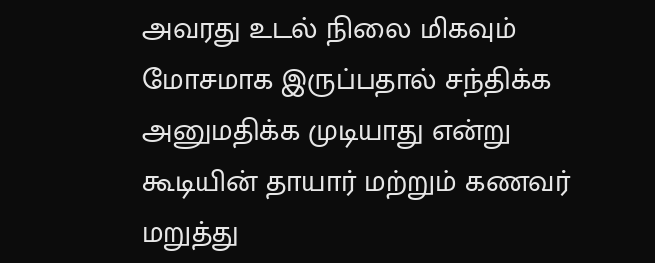அவரது உடல் நிலை மிகவும் மோசமாக இருப்பதால் சந்திக்க அனுமதிக்க முடியாது என்று கூடியின் தாயார் மற்றும் கணவர் மறுத்து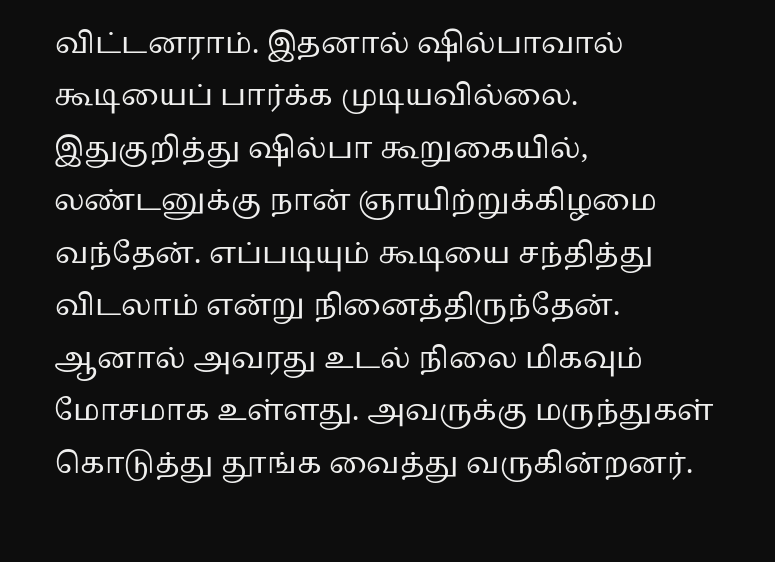விட்டனராம். இதனால் ஷில்பாவால் கூடியைப் பார்க்க முடியவில்லை.
இதுகுறித்து ஷில்பா கூறுகையில், லண்டனுக்கு நான் ஞாயிற்றுக்கிழமை வந்தேன். எப்படியும் கூடியை சந்தித்து விடலாம் என்று நினைத்திருந்தேன். ஆனால் அவரது உடல் நிலை மிகவும் மோசமாக உள்ளது. அவருக்கு மருந்துகள் கொடுத்து தூங்க வைத்து வருகின்றனர்.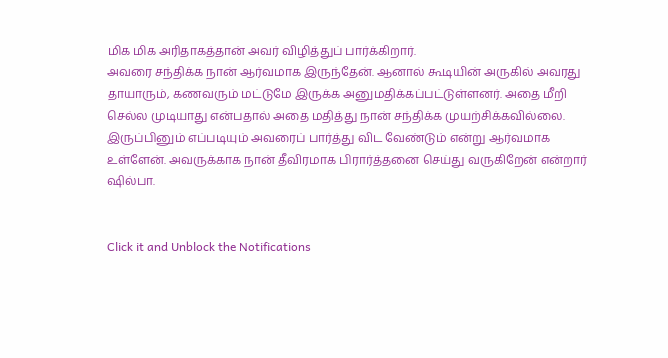மிக மிக அரிதாகத்தான் அவர் விழித்துப் பார்க்கிறார்.
அவரை சந்திக்க நான் ஆர்வமாக இருந்தேன். ஆனால் கூடியின் அருகில் அவரது தாயாரும், கணவரும் மட்டுமே இருக்க அனுமதிக்கப்பட்டுள்ளனர். அதை மீறி செல்ல முடியாது என்பதால் அதை மதித்து நான் சந்திக்க முயற்சிக்கவில்லை.
இருப்பினும் எப்படியும் அவரைப் பார்த்து விட வேண்டும் என்று ஆர்வமாக உள்ளேன். அவருக்காக நான் தீவிரமாக பிரார்த்தனை செய்து வருகிறேன் என்றார் ஷில்பா.


Click it and Unblock the Notifications